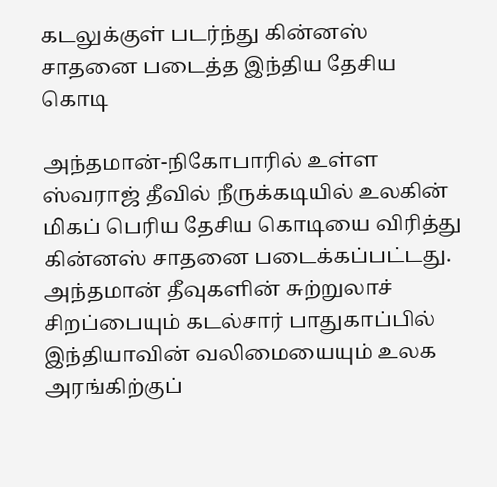கடலுக்குள் படர்ந்து கின்னஸ் சாதனை படைத்த இந்திய தேசிய கொடி

அந்தமான்-நிகோபாரில் உள்ள ஸ்வராஜ் தீவில் நீருக்கடியில் உலகின் மிகப் பெரிய தேசிய கொடியை விரித்து கின்னஸ் சாதனை படைக்கப்பட்டது.
அந்தமான் தீவுகளின் சுற்றுலாச் சிறப்பையும் கடல்சார் பாதுகாப்பில் இந்தியாவின் வலிமையையும் உலக அரங்கிற்குப்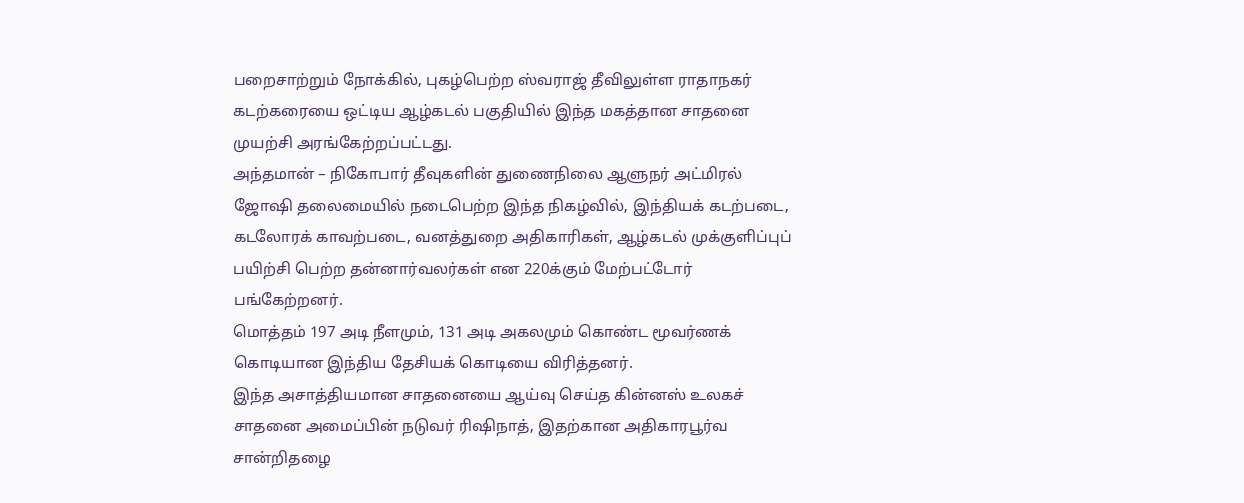பறைசாற்றும் நோக்கில், புகழ்பெற்ற ஸ்வராஜ் தீவிலுள்ள ராதாநகர் கடற்கரையை ஒட்டிய ஆழ்கடல் பகுதியில் இந்த மகத்தான சாதனை முயற்சி அரங்கேற்றப்பட்டது.
அந்தமான் – நிகோபார் தீவுகளின் துணைநிலை ஆளுநர் அட்மிரல் ஜோஷி தலைமையில் நடைபெற்ற இந்த நிகழ்வில், இந்தியக் கடற்படை, கடலோரக் காவற்படை, வனத்துறை அதிகாரிகள், ஆழ்கடல் முக்குளிப்புப் பயிற்சி பெற்ற தன்னார்வலர்கள் என 220க்கும் மேற்பட்டோர் பங்கேற்றனர்.
மொத்தம் 197 அடி நீளமும், 131 அடி அகலமும் கொண்ட மூவர்ணக் கொடியான இந்திய தேசியக் கொடியை விரித்தனர்.
இந்த அசாத்தியமான சாதனையை ஆய்வு செய்த கின்னஸ் உலகச் சாதனை அமைப்பின் நடுவர் ரிஷிநாத், இதற்கான அதிகாரபூர்வ சான்றிதழை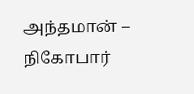அந்தமான் – நிகோபார்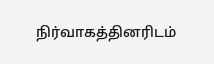நிர்வாகத்தினரிடம்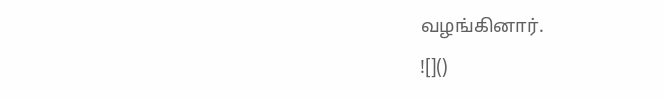வழங்கினார்.
![]()